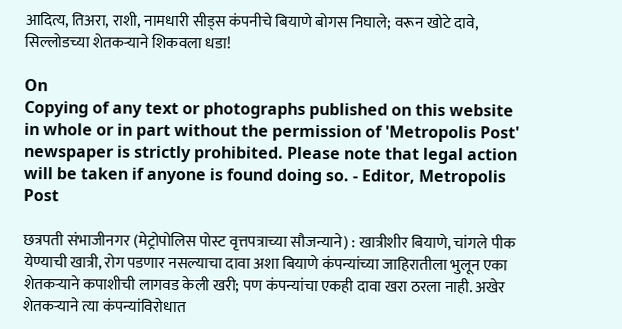आदित्य, तिअरा, राशी, नामधारी सीड्स कंपनीचे बियाणे बोगस निघाले; वरून खोटे दावे, सिल्लोडच्या शेतकऱ्याने शिकवला धडा!

On
Copying of any text or photographs published on this website in whole or in part without the permission of 'Metropolis Post' newspaper is strictly prohibited. Please note that legal action will be taken if anyone is found doing so. - Editor, Metropolis Post

छत्रपती संभाजीनगर (मेट्रोपोलिस पोस्ट वृत्तपत्राच्या सौजन्याने) : खात्रीशीर बियाणे, चांगले पीक येण्याची खात्री, रोग पडणार नसल्याचा दावा अशा बियाणे कंपन्यांच्या जाहिरातीला भुलून एका शेतकऱ्याने कपाशीची लागवड केली खरी; पण कंपन्यांचा एकही दावा खरा ठरला नाही. अखेर शेतकऱ्याने त्या कंपन्यांविरोधात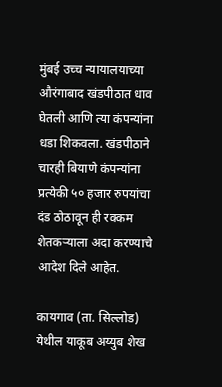मुंबई उच्च न्यायालयाच्या औरंगाबाद खंडपीठात धाव घेतली आणि त्या कंपन्यांना धडा शिकवला. खंडपीठाने चारही बियाणे कंपन्यांना प्रत्येकी ५० हजार रुपयांचा दंड ठोठावून ही रक्कम शेतकऱ्याला अदा करण्याचे आदेश दिले आहेत.

कायगाव (ता. सिल्लोड) येथील याकूब अय्युब शेख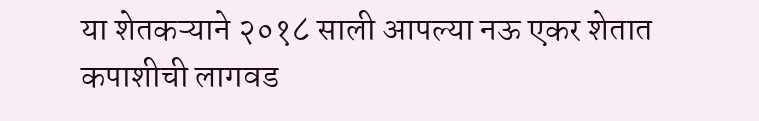या शेतकऱ्याने २०१८ साली आपल्या नऊ एकर शेतात कपाशीची लागवड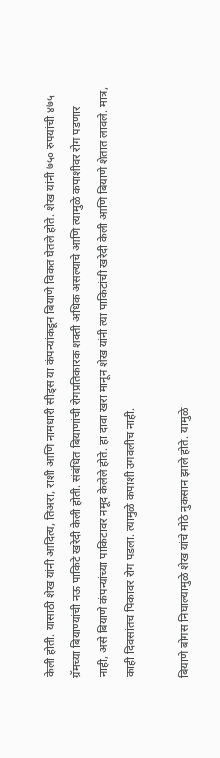केली होती. यासाठी शेख यांनी आदित्य, तिअरा, राशी आणि नामधारी सीड्स या कंपन्यांकडून बियाणे विकत घेतले होते. शेख यांनी ७५० रुपयांची ४७५ ग्रॅमच्या बियाण्यांची नऊ पाकिटे खरेदी केली होती. संबंधित बियाणांची रोगप्रतिकारक शक्ती अधिक असल्याचे आणि त्यामुळे कपाशीवर रोग पडणार नाही, असे बियाणे कंपन्यांच्या पाकिटावर नमूद केलेले होते. हा दावा खरा मानून शेख यांनी त्या पाकिटांची खरेदी केली आणि बियाणे शेतात लावले. मात्र, काही दिवसांतच पिकावर रोग पडला. त्यामुळे कपाशी उगवलीच नाही.

बियाणे बोगस निघाल्यामुळे शेख यांचे मोठे नुकसान झाले होते. यामुळे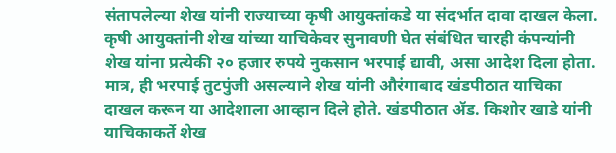संतापलेल्या शेख यांनी राज्याच्या कृषी आयुक्तांकडे या संदर्भात दावा दाखल केला. कृषी आयुक्तांनी शेख यांच्या याचिकेवर सुनावणी घेत संबंधित चारही कंपन्यांनी शेख यांना प्रत्येकी २० हजार रुपये नुकसान भरपाई द्यावी, असा आदेश दिला होता. मात्र, ही भरपाई तुटपुंजी असल्याने शेख यांनी औरंगाबाद खंडपीठात याचिका दाखल करून या आदेशाला आव्हान दिले होते. खंडपीठात ॲड. किशोर खाडे यांनी याचिकाकर्ते शेख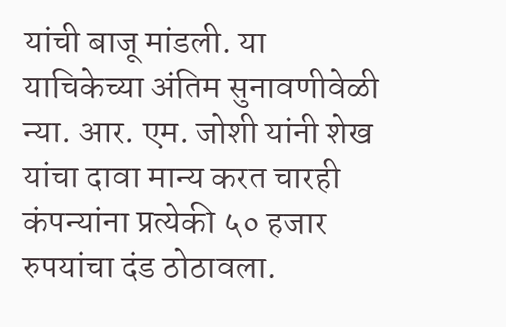यांची बाजू मांडली. या याचिकेच्या अंतिम सुनावणीवेळी न्या. आर. एम. जोशी यांनी शेख यांचा दावा मान्य करत चारही कंपन्यांना प्रत्येकी ५० हजार रुपयांचा दंड ठोठावला.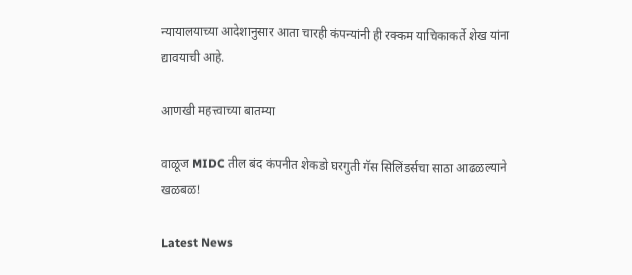न्यायालयाच्या आदेशानुसार आता चारही कंपन्यांनी ही रक्कम याचिकाकर्ते शेख यांना द्यावयाची आहे.

आणखी महत्त्वाच्या बातम्या

वाळूज MIDC तील बंद कंपनीत शेकडो घरगुती गॅस सिलिंडर्सचा साठा आढळल्याने खळबळ!

Latest News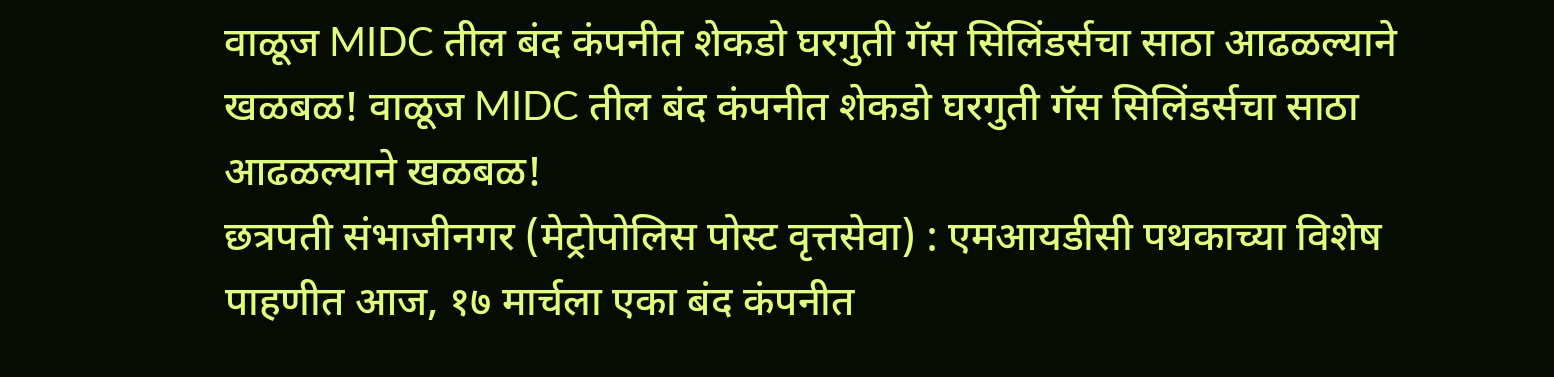वाळूज MIDC तील बंद कंपनीत शेकडो घरगुती गॅस सिलिंडर्सचा साठा आढळल्याने खळबळ! वाळूज MIDC तील बंद कंपनीत शेकडो घरगुती गॅस सिलिंडर्सचा साठा आढळल्याने खळबळ!
छत्रपती संभाजीनगर (मेट्रोपोलिस पोस्ट वृत्तसेवा) : एमआयडीसी पथकाच्या विशेष पाहणीत आज, १७ मार्चला एका बंद कंपनीत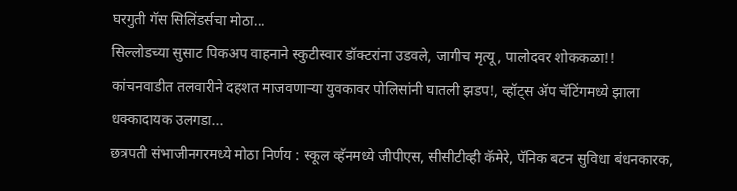घरगुती गॅस सिलिंडर्सचा मोठा...
सिल्लोडच्या सुसाट पिकअप वाहनाने स्कुटीस्वार डॉक्टरांना उडवले, जागीच मृत्यू, पालोदवर शोककळा!!
कांचनवाडीत तलवारीने दहशत माजवणाऱ्या युवकावर पोलिसांनी घातली झडप!, व्हॉट्‌स ॲप चॅटिंगमध्ये झाला धक्कादायक उलगडा...
छत्रपती संभाजीनगरमध्ये मोठा निर्णय : स्कूल व्हॅनमध्ये जीपीएस, सीसीटीव्ही कॅमेरे, पॅनिक बटन सुविधा बंधनकारक,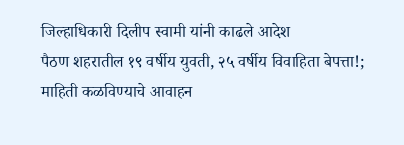जिल्हाधिकारी दिलीप स्वामी यांनी काढले आदेश
पैठण शहरातील १९ वर्षीय युवती, २५ वर्षीय विवाहिता बेपत्ता!; माहिती कळविण्याचे आवाहन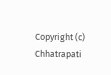Copyright (c) Chhatrapati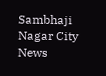Sambhaji Nagar City News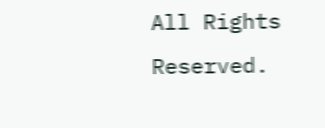All Rights Reserved.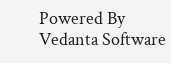Powered By Vedanta Software